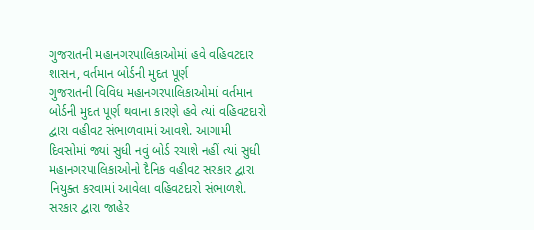ગુજરાતની મહાનગરપાલિકાઓમાં હવે વહિવટદાર શાસન, વર્તમાન બોર્ડની મુદત પૂર્ણ
ગુજરાતની વિવિધ મહાનગરપાલિકાઓમાં વર્તમાન બોર્ડની મુદત પૂર્ણ થવાના કારણે હવે ત્યાં વહિવટદારો દ્વારા વહીવટ સંભાળવામાં આવશે. આગામી દિવસોમાં જ્યાં સુધી નવું બોર્ડ રચાશે નહીં ત્યાં સુધી મહાનગરપાલિકાઓનો દૈનિક વહીવટ સરકાર દ્વારા નિયુક્ત કરવામાં આવેલા વહિવટદારો સંભાળશે. સરકાર દ્વારા જાહેર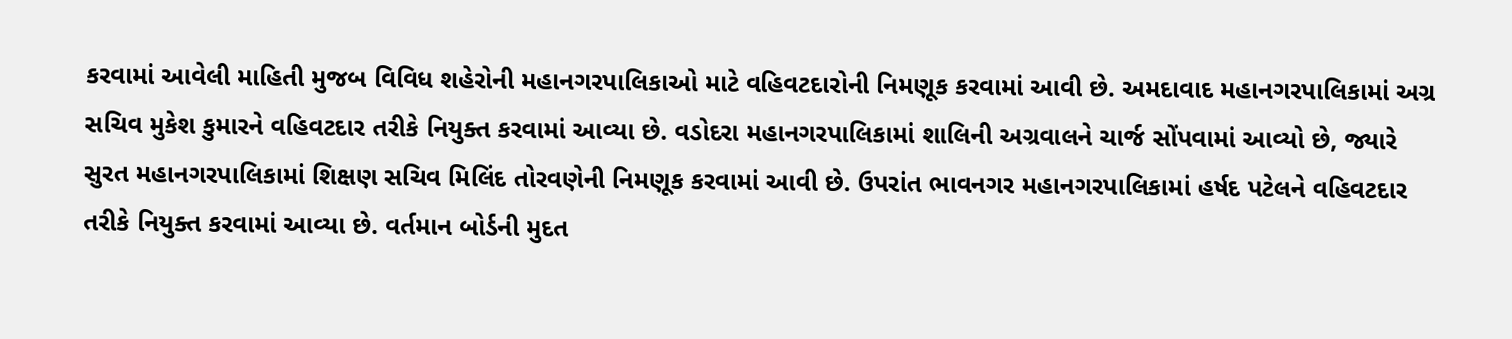કરવામાં આવેલી માહિતી મુજબ વિવિધ શહેરોની મહાનગરપાલિકાઓ માટે વહિવટદારોની નિમણૂક કરવામાં આવી છે. અમદાવાદ મહાનગરપાલિકામાં અગ્ર સચિવ મુકેશ કુમારને વહિવટદાર તરીકે નિયુક્ત કરવામાં આવ્યા છે. વડોદરા મહાનગરપાલિકામાં શાલિની અગ્રવાલને ચાર્જ સોંપવામાં આવ્યો છે, જ્યારે સુરત મહાનગરપાલિકામાં શિક્ષણ સચિવ મિલિંદ તોરવણેની નિમણૂક કરવામાં આવી છે. ઉપરાંત ભાવનગર મહાનગરપાલિકામાં હર્ષદ પટેલને વહિવટદાર તરીકે નિયુક્ત કરવામાં આવ્યા છે. વર્તમાન બોર્ડની મુદત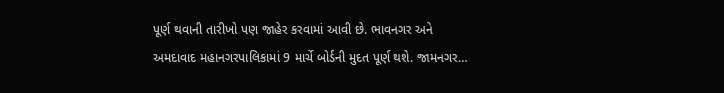પૂર્ણ થવાની તારીખો પણ જાહેર કરવામાં આવી છે. ભાવનગર અને અમદાવાદ મહાનગરપાલિકામાં 9 માર્ચે બોર્ડની મુદત પૂર્ણ થશે. જામનગર…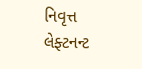નિવૃત્ત લેફ્ટનન્ટ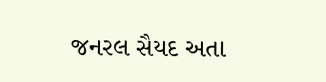જનરલ સૈયદ અતા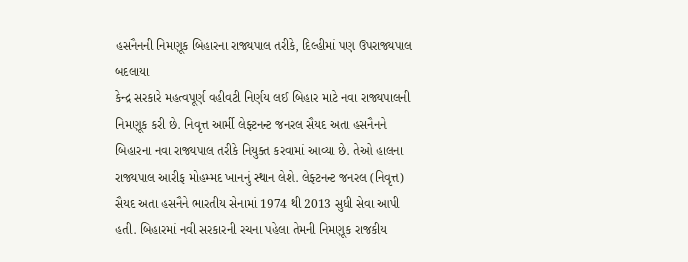હસનૈનની નિમણૂક બિહારના રાજ્યપાલ તરીકે, દિલ્હીમાં પણ ઉપરાજ્યપાલ બદલાયા
કેન્દ્ર સરકારે મહત્વપૂર્ણ વહીવટી નિર્ણય લઈ બિહાર માટે નવા રાજ્યપાલની નિમણૂક કરી છે. નિવૃત્ત આર્મી લેફ્ટનન્ટ જનરલ સૈયદ અતા હસનૈનને બિહારના નવા રાજ્યપાલ તરીકે નિયુક્ત કરવામાં આવ્યા છે. તેઓ હાલના રાજ્યપાલ આરીફ મોહમ્મદ ખાનનું સ્થાન લેશે. લેફ્ટનન્ટ જનરલ (નિવૃત્ત) સૈયદ અતા હસનૈને ભારતીય સેનામાં 1974 થી 2013 સુધી સેવા આપી હતી. બિહારમાં નવી સરકારની રચના પહેલા તેમની નિમણૂક રાજકીય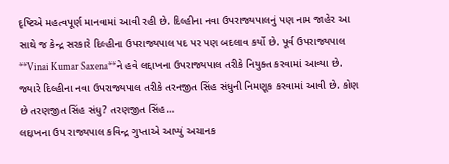દૃષ્ટિએ મહત્વપૂર્ણ માનવામાં આવી રહી છે. દિલ્હીના નવા ઉપરાજ્યપાલનું પણ નામ જાહેર આ સાથે જ કેન્દ્ર સરકારે દિલ્હીના ઉપરાજ્યપાલ પદ પર પણ બદલાવ કર્યો છે. પૂર્વ ઉપરાજ્યપાલ **Vinai Kumar Saxena**ને હવે લદ્દાખના ઉપરાજ્યપાલ તરીકે નિયુક્ત કરવામાં આવ્યા છે. જ્યારે દિલ્હીના નવા ઉપરાજ્યપાલ તરીકે તરનજીત સિંહ સંધુની નિમણૂક કરવામાં આવી છે. કોણ છે તરણજીત સિંહ સંધુ? તરણજીત સિંહ…
લદ્દાખના ઉપ રાજ્યપાલ કવિન્દ્ર ગુપ્તાએ આપ્યું અચાનક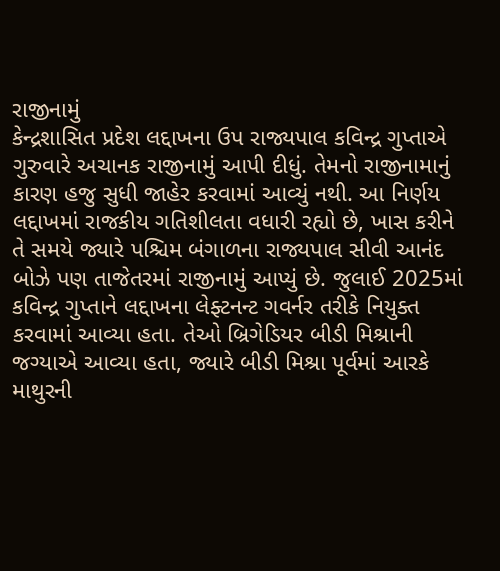રાજીનામું
કેન્દ્રશાસિત પ્રદેશ લદ્દાખના ઉપ રાજ્યપાલ કવિન્દ્ર ગુપ્તાએ ગુરુવારે અચાનક રાજીનામું આપી દીધું. તેમનો રાજીનામાનું કારણ હજુ સુધી જાહેર કરવામાં આવ્યું નથી. આ નિર્ણય લદ્દાખમાં રાજકીય ગતિશીલતા વધારી રહ્યો છે, ખાસ કરીને તે સમયે જ્યારે પશ્ચિમ બંગાળના રાજ્યપાલ સીવી આનંદ બોઝે પણ તાજેતરમાં રાજીનામું આપ્યું છે. જુલાઈ 2025માં કવિન્દ્ર ગુપ્તાને લદ્દાખના લેફ્ટનન્ટ ગવર્નર તરીકે નિયુક્ત કરવામાં આવ્યા હતા. તેઓ બ્રિગેડિયર બીડી મિશ્રાની જગ્યાએ આવ્યા હતા, જ્યારે બીડી મિશ્રા પૂર્વમાં આરકે માથુરની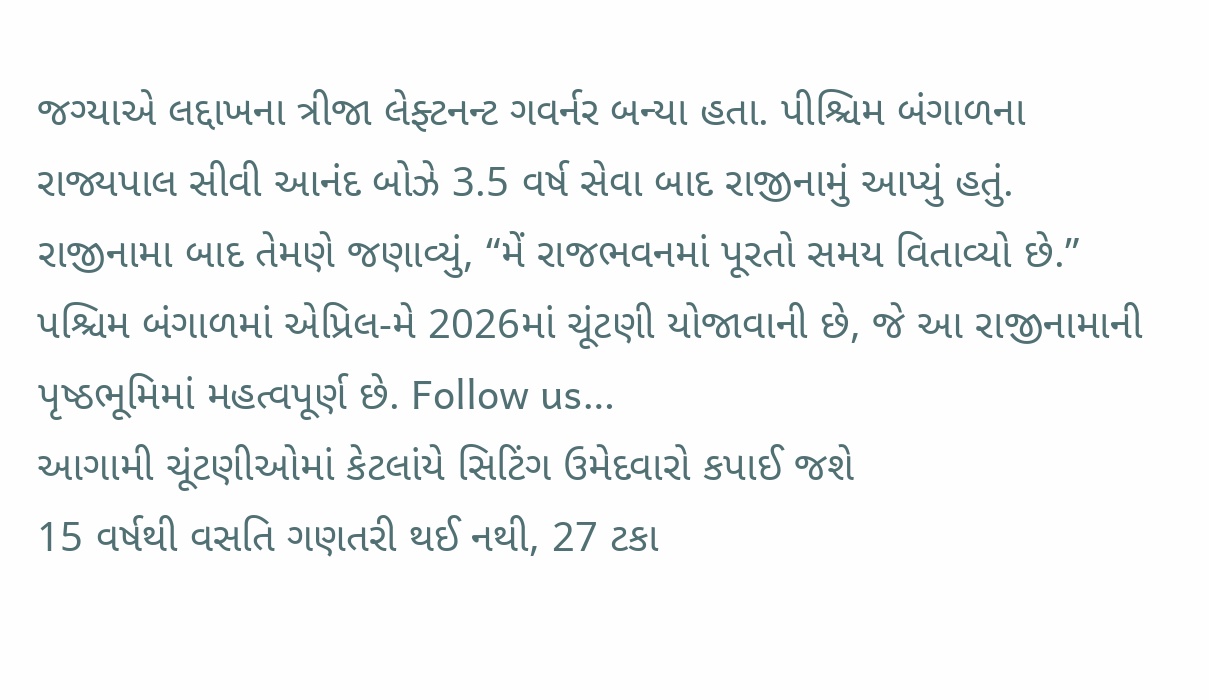જગ્યાએ લદ્દાખના ત્રીજા લેફ્ટનન્ટ ગવર્નર બન્યા હતા. પીશ્ચિમ બંગાળના રાજ્યપાલ સીવી આનંદ બોઝે 3.5 વર્ષ સેવા બાદ રાજીનામું આપ્યું હતું. રાજીનામા બાદ તેમણે જણાવ્યું, “મેં રાજભવનમાં પૂરતો સમય વિતાવ્યો છે.” પશ્ચિમ બંગાળમાં એપ્રિલ-મે 2026માં ચૂંટણી યોજાવાની છે, જે આ રાજીનામાની પૃષ્ઠભૂમિમાં મહત્વપૂર્ણ છે. Follow us…
આગામી ચૂંટણીઓમાં કેટલાંયે સિટિંગ ઉમેદવારો કપાઈ જશે
15 વર્ષથી વસતિ ગણતરી થઈ નથી, 27 ટકા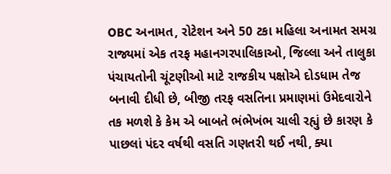OBC અનામત, રોટેશન અને 50 ટકા મહિલા અનામત સમગ્ર રાજ્યમાં એક તરફ મહાનગરપાલિકાઓ, જિલ્લા અને તાલુકા પંચાયતોની ચૂંટણીઓ માટે રાજકીય પક્ષોએ દોડધામ તેજ બનાવી દીધી છે, બીજી તરફ વસતિના પ્રમાણમાં ઉમેદવારોને તક મળશે કે કેમ એ બાબતે ભંભેખંભ ચાલી રહ્યું છે કારણ કે પાછલાં પંદર વર્ષથી વસતિ ગણતરી થઈ નથી, ક્યા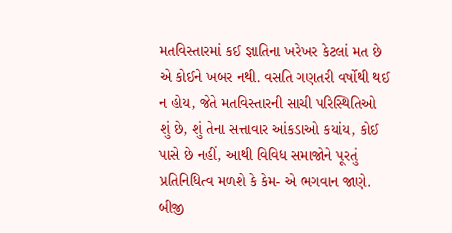મતવિસ્તારમાં કઈ જ્ઞાતિના ખરેખર કેટલાં મત છે એ કોઈને ખબર નથી. વસતિ ગણતરી વર્ષોથી થઈ ન હોય, જેતે મતવિસ્તારની સાચી પરિસ્થિતિઓ શું છે, શું તેના સત્તાવાર આંકડાઓ કયાંય, કોઈ પાસે છે નહીં, આથી વિવિધ સમાજોને પૂરતું પ્રતિનિધિત્વ મળશે કે કેમ- એ ભગવાન જાણે. બીજી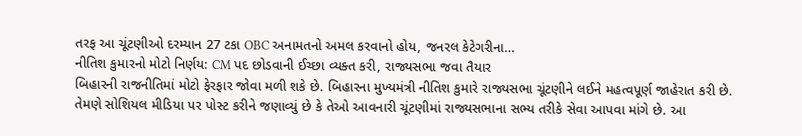તરફ આ ચૂંટણીઓ દરમ્યાન 27 ટકા OBC અનામતનો અમલ કરવાનો હોય, જનરલ કેટેગરીના…
નીતિશ કુમારનો મોટો નિર્ણય: CM પદ છોડવાની ઈચ્છા વ્યક્ત કરી, રાજ્યસભા જવા તૈયાર
બિહારની રાજનીતિમાં મોટો ફેરફાર જોવા મળી શકે છે. બિહારના મુખ્યમંત્રી નીતિશ કુમારે રાજ્યસભા ચૂંટણીને લઈને મહત્વપૂર્ણ જાહેરાત કરી છે. તેમણે સોશિયલ મીડિયા પર પોસ્ટ કરીને જણાવ્યું છે કે તેઓ આવનારી ચૂંટણીમાં રાજ્યસભાના સભ્ય તરીકે સેવા આપવા માંગે છે. આ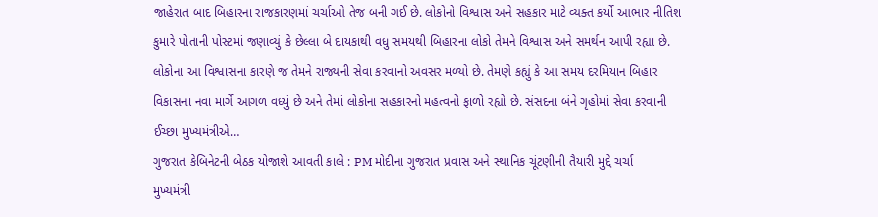જાહેરાત બાદ બિહારના રાજકારણમાં ચર્ચાઓ તેજ બની ગઈ છે. લોકોનો વિશ્વાસ અને સહકાર માટે વ્યક્ત કર્યો આભાર નીતિશ કુમારે પોતાની પોસ્ટમાં જણાવ્યું કે છેલ્લા બે દાયકાથી વધુ સમયથી બિહારના લોકો તેમને વિશ્વાસ અને સમર્થન આપી રહ્યા છે. લોકોના આ વિશ્વાસના કારણે જ તેમને રાજ્યની સેવા કરવાનો અવસર મળ્યો છે. તેમણે કહ્યું કે આ સમય દરમિયાન બિહાર વિકાસના નવા માર્ગે આગળ વધ્યું છે અને તેમાં લોકોના સહકારનો મહત્વનો ફાળો રહ્યો છે. સંસદના બંને ગૃહોમાં સેવા કરવાની ઈચ્છા મુખ્યમંત્રીએ…
ગુજરાત કેબિનેટની બેઠક યોજાશે આવતી કાલે : PM મોદીના ગુજરાત પ્રવાસ અને સ્થાનિક ચૂંટણીની તૈયારી મુદ્દે ચર્ચા
મુખ્યમંત્રી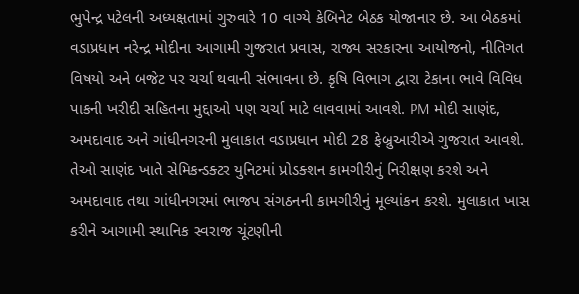ભુપેન્દ્ર પટેલની અધ્યક્ષતામાં ગુરુવારે 10 વાગ્યે કેબિનેટ બેઠક યોજાનાર છે. આ બેઠકમાં વડાપ્રધાન નરેન્દ્ર મોદીના આગામી ગુજરાત પ્રવાસ, રાજ્ય સરકારના આયોજનો, નીતિગત વિષયો અને બજેટ પર ચર્ચા થવાની સંભાવના છે. કૃષિ વિભાગ દ્વારા ટેકાના ભાવે વિવિધ પાકની ખરીદી સહિતના મુદ્દાઓ પણ ચર્ચા માટે લાવવામાં આવશે. PM મોદી સાણંદ, અમદાવાદ અને ગાંધીનગરની મુલાકાત વડાપ્રધાન મોદી 28 ફેબ્રુઆરીએ ગુજરાત આવશે. તેઓ સાણંદ ખાતે સેમિકન્ડક્ટર યુનિટમાં પ્રોડક્શન કામગીરીનું નિરીક્ષણ કરશે અને અમદાવાદ તથા ગાંધીનગરમાં ભાજપ સંગઠનની કામગીરીનું મૂલ્યાંકન કરશે. મુલાકાત ખાસ કરીને આગામી સ્થાનિક સ્વરાજ ચૂંટણીની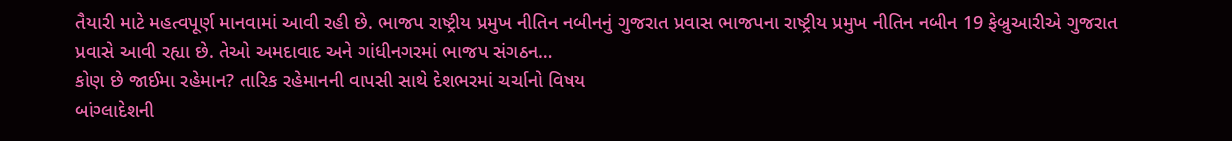તૈયારી માટે મહત્વપૂર્ણ માનવામાં આવી રહી છે. ભાજપ રાષ્ટ્રીય પ્રમુખ નીતિન નબીનનું ગુજરાત પ્રવાસ ભાજપના રાષ્ટ્રીય પ્રમુખ નીતિન નબીન 19 ફેબ્રુઆરીએ ગુજરાત પ્રવાસે આવી રહ્યા છે. તેઓ અમદાવાદ અને ગાંધીનગરમાં ભાજપ સંગઠન…
કોણ છે જાઈમા રહેમાન? તારિક રહેમાનની વાપસી સાથે દેશભરમાં ચર્ચાનો વિષય
બાંગ્લાદેશની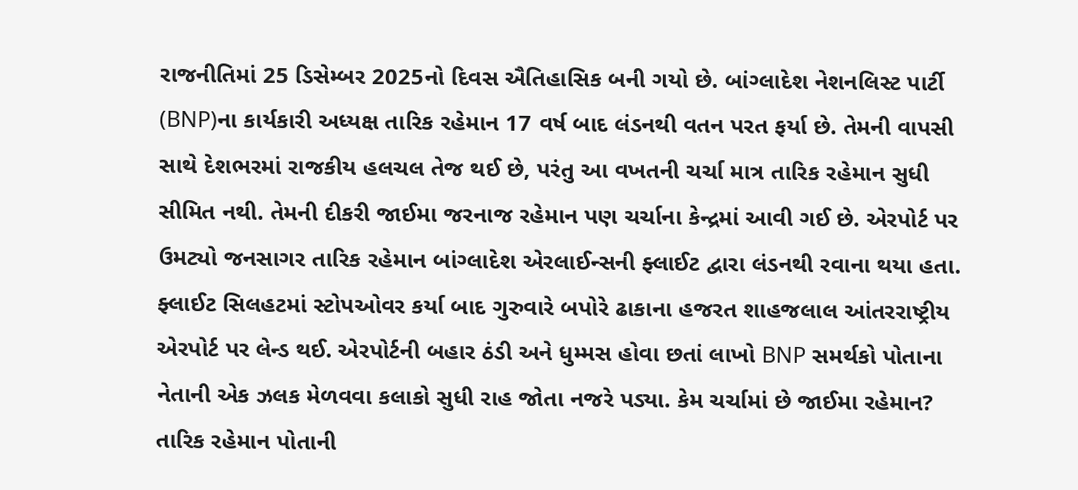રાજનીતિમાં 25 ડિસેમ્બર 2025નો દિવસ ઐતિહાસિક બની ગયો છે. બાંગ્લાદેશ નેશનલિસ્ટ પાર્ટી (BNP)ના કાર્યકારી અધ્યક્ષ તારિક રહેમાન 17 વર્ષ બાદ લંડનથી વતન પરત ફર્યા છે. તેમની વાપસી સાથે દેશભરમાં રાજકીય હલચલ તેજ થઈ છે, પરંતુ આ વખતની ચર્ચા માત્ર તારિક રહેમાન સુધી સીમિત નથી. તેમની દીકરી જાઈમા જરનાજ રહેમાન પણ ચર્ચાના કેન્દ્રમાં આવી ગઈ છે. એરપોર્ટ પર ઉમટ્યો જનસાગર તારિક રહેમાન બાંગ્લાદેશ એરલાઈન્સની ફ્લાઈટ દ્વારા લંડનથી રવાના થયા હતા. ફ્લાઈટ સિલહટમાં સ્ટોપઓવર કર્યા બાદ ગુરુવારે બપોરે ઢાકાના હજરત શાહજલાલ આંતરરાષ્ટ્રીય એરપોર્ટ પર લેન્ડ થઈ. એરપોર્ટની બહાર ઠંડી અને ધુમ્મસ હોવા છતાં લાખો BNP સમર્થકો પોતાના નેતાની એક ઝલક મેળવવા કલાકો સુધી રાહ જોતા નજરે પડ્યા. કેમ ચર્ચામાં છે જાઈમા રહેમાન? તારિક રહેમાન પોતાની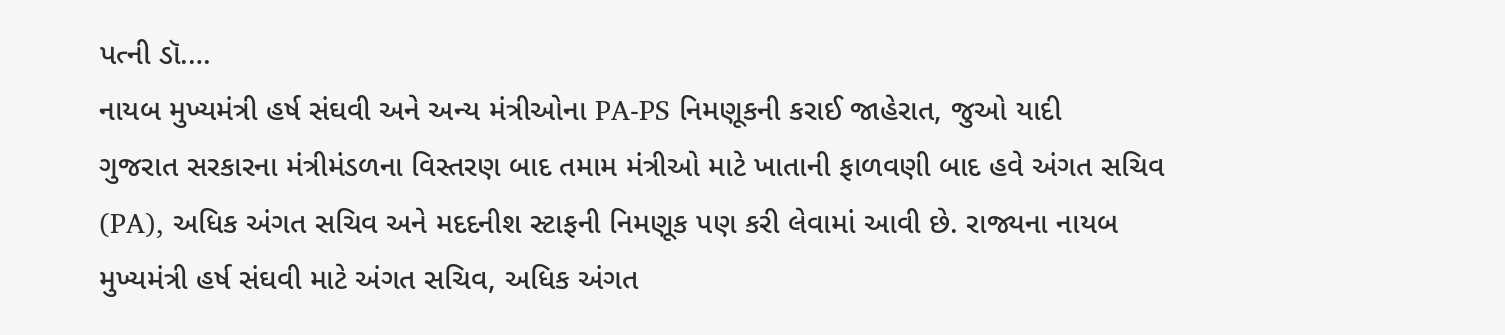પત્ની ડૉ.…
નાયબ મુખ્યમંત્રી હર્ષ સંઘવી અને અન્ય મંત્રીઓના PA-PS નિમણૂકની કરાઈ જાહેરાત, જુઓ યાદી
ગુજરાત સરકારના મંત્રીમંડળના વિસ્તરણ બાદ તમામ મંત્રીઓ માટે ખાતાની ફાળવણી બાદ હવે અંગત સચિવ (PA), અધિક અંગત સચિવ અને મદદનીશ સ્ટાફની નિમણૂક પણ કરી લેવામાં આવી છે. રાજ્યના નાયબ મુખ્યમંત્રી હર્ષ સંઘવી માટે અંગત સચિવ, અધિક અંગત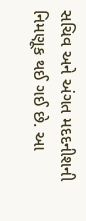સચિવ અને અંગત મદદનીશની નિમણૂક થઈ ગઈ છે. આ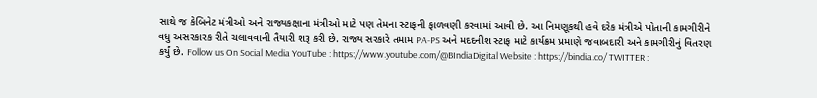સાથે જ કેબિનેટ મંત્રીઓ અને રાજ્યકક્ષાના મંત્રીઓ માટે પણ તેમના સ્ટાફની ફાળવણી કરવામાં આવી છે. આ નિમણૂકથી હવે દરેક મંત્રીએ પોતાની કામગીરીને વધુ અસરકારક રીતે ચલાવવાની તૈયારી શરૂ કરી છે. રાજ્ય સરકારે તમામ PA-PS અને મદદનીશ સ્ટાફ માટે કાર્યક્રમ પ્રમાણે જવાબદારી અને કામગીરીનું વિતરણ કર્યું છે. Follow us On Social Media YouTube : https://www.youtube.com/@BIndiaDigital Website : https://bindia.co/ TWITTER :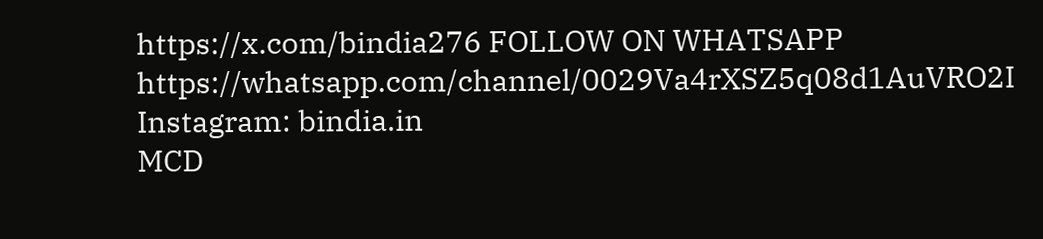https://x.com/bindia276 FOLLOW ON WHATSAPP https://whatsapp.com/channel/0029Va4rXSZ5q08d1AuVRO2I Instagram: bindia.in
MCD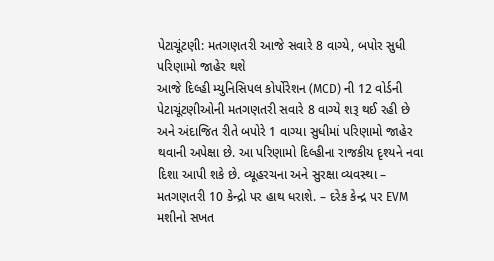પેટાચૂંટણી: મતગણતરી આજે સવારે 8 વાગ્યે, બપોર સુધી પરિણામો જાહેર થશે
આજે દિલ્હી મ્યુનિસિપલ કોર્પોરેશન (MCD) ની 12 વોર્ડની પેટાચૂંટણીઓની મતગણતરી સવારે 8 વાગ્યે શરૂ થઈ રહી છે અને અંદાજિત રીતે બપોરે 1 વાગ્યા સુધીમાં પરિણામો જાહેર થવાની અપેક્ષા છે. આ પરિણામો દિલ્હીના રાજકીય દૃશ્યને નવા દિશા આપી શકે છે. વ્યૂહરચના અને સુરક્ષા વ્યવસ્થા – મતગણતરી 10 કેન્દ્રો પર હાથ ધરાશે. – દરેક કેન્દ્ર પર EVM મશીનો સખત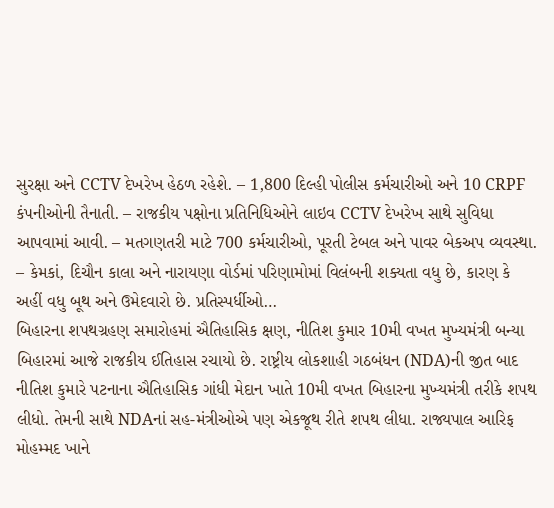સુરક્ષા અને CCTV દેખરેખ હેઠળ રહેશે. – 1,800 દિલ્હી પોલીસ કર્મચારીઓ અને 10 CRPF કંપનીઓની તૈનાતી. – રાજકીય પક્ષોના પ્રતિનિધિઓને લાઇવ CCTV દેખરેખ સાથે સુવિધા આપવામાં આવી. – મતગણતરી માટે 700 કર્મચારીઓ, પૂરતી ટેબલ અને પાવર બેકઅપ વ્યવસ્થા. – કેમકાં, દિચૌન કાલા અને નારાયણા વોર્ડમાં પરિણામોમાં વિલંબની શક્યતા વધુ છે, કારણ કે અહીં વધુ બૂથ અને ઉમેદવારો છે. પ્રતિસ્પર્ધીઓ…
બિહારના શપથગ્રહણ સમારોહમાં ઐતિહાસિક ક્ષણ, નીતિશ કુમાર 10મી વખત મુખ્યમંત્રી બન્યા
બિહારમાં આજે રાજકીય ઈતિહાસ રચાયો છે. રાષ્ટ્રીય લોકશાહી ગઠબંધન (NDA)ની જીત બાદ નીતિશ કુમારે પટનાના ઐતિહાસિક ગાંધી મેદાન ખાતે 10મી વખત બિહારના મુખ્યમંત્રી તરીકે શપથ લીધો. તેમની સાથે NDAનાં સહ-મંત્રીઓએ પણ એકજૂથ રીતે શપથ લીધા. રાજ્યપાલ આરિફ મોહમ્મદ ખાને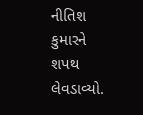નીતિશ કુમારને શપથ લેવડાવ્યો.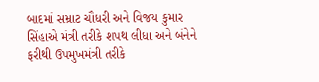બાદમાં સમ્રાટ ચૌધરી અને વિજય કુમાર સિંહાએ મંત્રી તરીકે શપથ લીધા અને બંનેને ફરીથી ઉપમુખમંત્રી તરીકે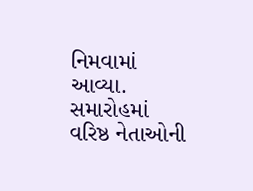નિમવામાં આવ્યા. સમારોહમાં વરિષ્ઠ નેતાઓની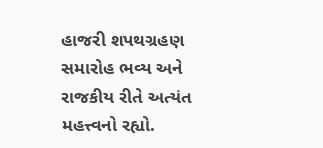હાજરી શપથગ્રહણ સમારોહ ભવ્ય અને રાજકીય રીતે અત્યંત મહત્ત્વનો રહ્યો.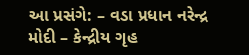આ પ્રસંગે: – વડા પ્રધાન નરેન્દ્ર મોદી – કેન્દ્રીય ગૃહ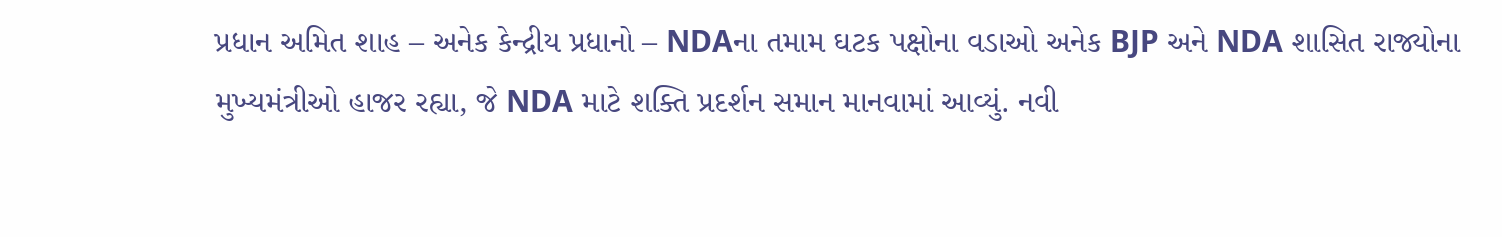પ્રધાન અમિત શાહ – અનેક કેન્દ્રીય પ્રધાનો – NDAના તમામ ઘટક પક્ષોના વડાઓ અનેક BJP અને NDA શાસિત રાજ્યોના મુખ્યમંત્રીઓ હાજર રહ્યા, જે NDA માટે શક્તિ પ્રદર્શન સમાન માનવામાં આવ્યું. નવી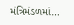મંત્રિમંડળમાં…